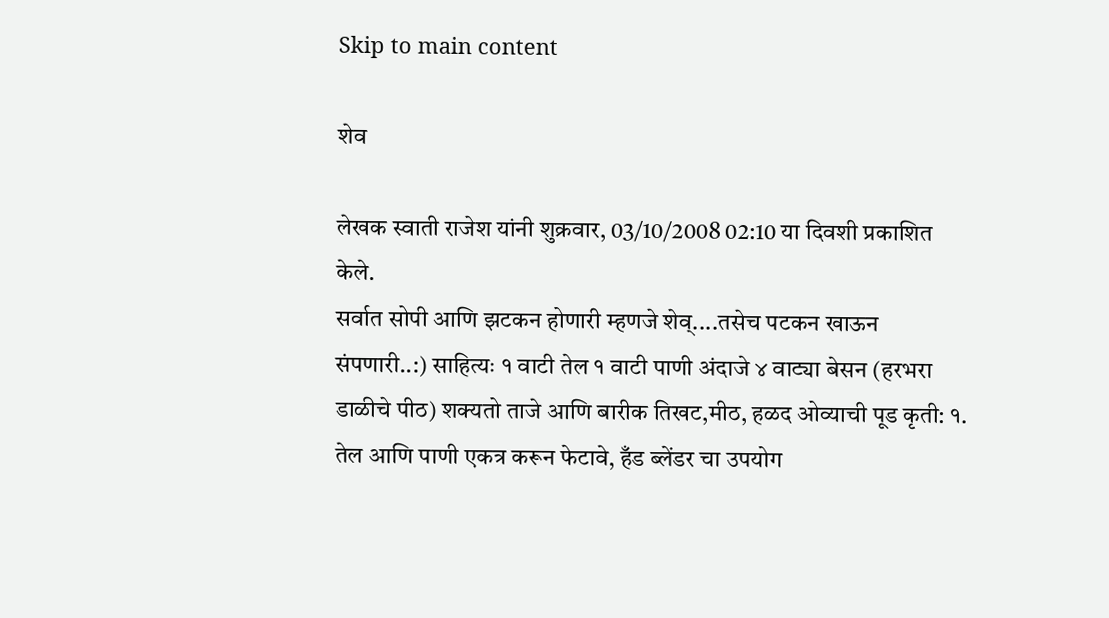Skip to main content

शेव

लेखक स्वाती राजेश यांनी शुक्रवार, 03/10/2008 02:10 या दिवशी प्रकाशित केले.
सर्वात सोपी आणि झटकन होणारी म्हणजे शेव्....तसेच पटकन खाऊन संपणारी..:) साहित्यः १ वाटी तेल १ वाटी पाणी अंदाजे ४ वाट्या बेसन (हरभरा डाळीचे पीठ) शक्यतो ताजे आणि बारीक तिखट,मीठ, हळद ओव्याची पूड कृती: १. तेल आणि पाणी एकत्र करून फेटावे, हँड ब्लेंडर चा उपयोग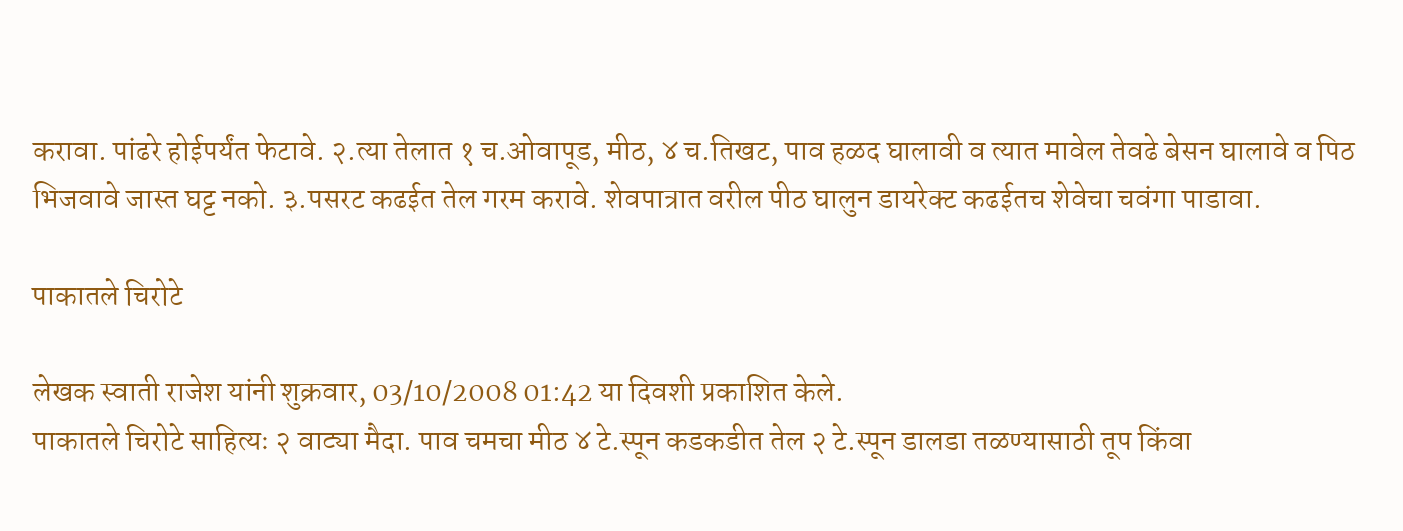करावा. पांढरे होईपर्यंत फेटावे. २.त्या तेलात १ च.ओवापूड, मीठ, ४ च.तिखट, पाव हळद घालावी व त्यात मावेल तेवढे बेसन घालावे व पिठ भिजवावे जास्त घट्ट नको. ३.पसरट कढईत तेल गरम करावे. शेवपात्रात वरील पीठ घालुन डायरेक्ट कढईतच शेवेचा चवंगा पाडावा.

पाकातले चिरोटे

लेखक स्वाती राजेश यांनी शुक्रवार, 03/10/2008 01:42 या दिवशी प्रकाशित केले.
पाकातले चिरोटे साहित्यः २ वाट्या मैदा. पाव चमचा मीठ ४ टे.स्पून कडकडीत तेल २ टे.स्पून डालडा तळण्यासाठी तूप किंवा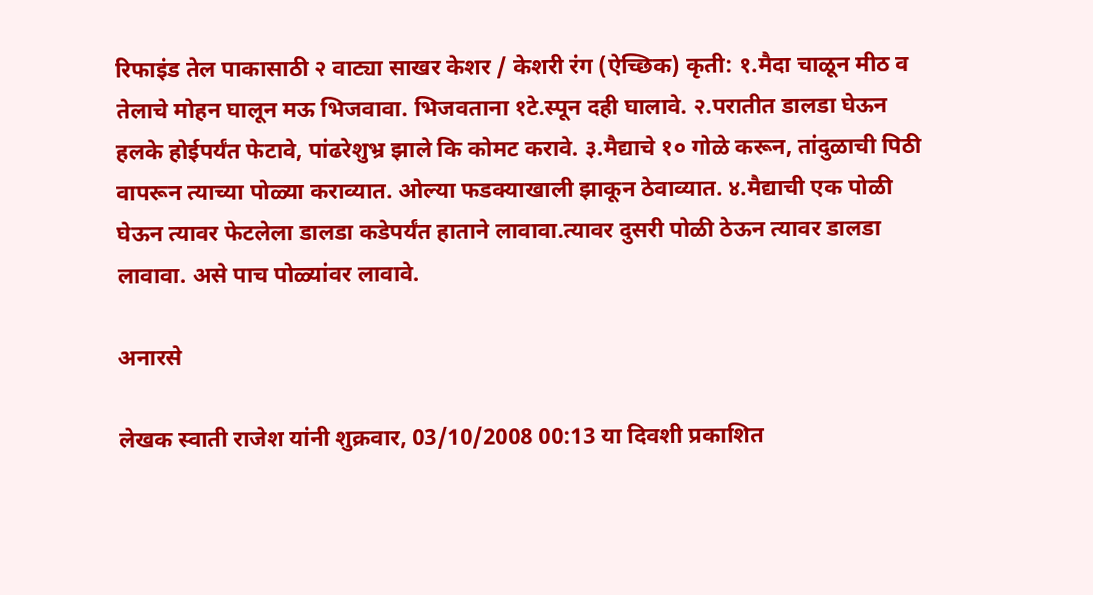रिफाइंड तेल पाकासाठी २ वाट्या साखर केशर / केशरी रंग (ऐच्छिक) कृती: १.मैदा चाळून मीठ व तेलाचे मोहन घालून मऊ भिजवावा. भिजवताना १टे.स्पून दही घालावे. २.परातीत डालडा घेऊन हलके होईपर्यंत फेटावे, पांढरेशुभ्र झाले कि कोमट करावे. ३.मैद्याचे १० गोळे करून, तांदुळाची पिठी वापरून त्याच्या पोळ्या कराव्यात. ओल्या फडक्याखाली झाकून ठेवाव्यात. ४.मैद्याची एक पोळी घेऊन त्यावर फेटलेला डालडा कडेपर्यंत हाताने लावावा.त्यावर दुसरी पोळी ठेऊन त्यावर डालडा लावावा. असे पाच पोळ्यांवर लावावे.

अनारसे

लेखक स्वाती राजेश यांनी शुक्रवार, 03/10/2008 00:13 या दिवशी प्रकाशित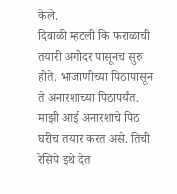केले.
दिवाळी म्हटली कि फराळाची तयारी अगोदर पासूनच सुरु होते. भाजाणीच्या पिठापासून ते अनारशाच्या पिठापर्यंत. माझी आई अनारशाचे पिठ घरीच तयार करत असे. तिची रेसिपे इथे देत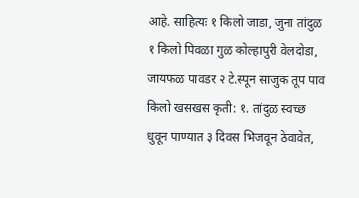आहे. साहित्यः १ किलो जाडा, जुना तांदुळ १ किलो पिवळा गुळ कोल्हापुरी वेलदोडा, जायफळ पावडर २ टे.स्पून साजुक तूप पाव किलो खसखस कृती: १. तांदुळ स्वच्छ धुवून पाण्यात ३ दिवस भिजवून ठेवावेत,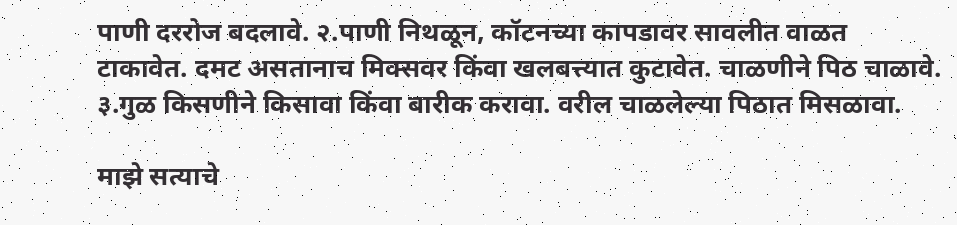पाणी दररोज बदलावे. २.पाणी निथळून, कॉटनच्या कापडावर सावलीत वाळत टाकावेत. दमट असतानाच मिक्सवर किंवा खलबत्त्यात कुटावेत. चाळणीने पिठ चाळावे. ३.गुळ किसणीने किसावा किंवा बारीक करावा. वरील चाळलेल्या पिठात मिसळावा.

माझे सत्याचे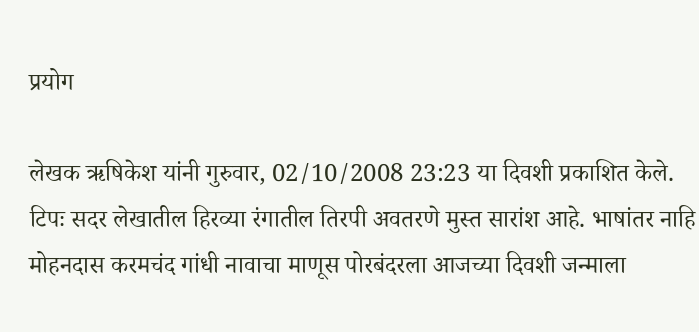प्रयोग

लेखक ऋषिकेश यांनी गुरुवार, 02/10/2008 23:23 या दिवशी प्रकाशित केले.
टिपः सदर लेखातील हिरव्या रंगातील तिरपी अवतरणे मुस्त सारांश आहे. भाषांतर नाहि मोहनदास करमचंद गांधी नावाचा माणूस पोरबंदरला आजच्या दिवशी जन्माला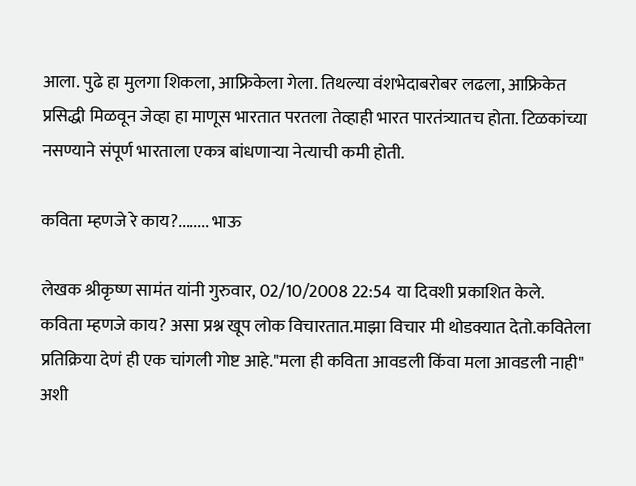आला. पुढे हा मुलगा शिकला, आफ्रिकेला गेला. तिथल्या वंशभेदाबरोबर लढला, आफ्रिकेत प्रसिद्धी मिळवून जेव्हा हा माणूस भारतात परतला तेव्हाही भारत पारतंत्र्यातच होता. टिळकांच्या नसण्याने संपूर्ण भारताला एकत्र बांधणार्‍या नेत्याची कमी होती.

कविता म्हणजे रे काय?........ भाऊ

लेखक श्रीकृष्ण सामंत यांनी गुरुवार, 02/10/2008 22:54 या दिवशी प्रकाशित केले.
कविता म्हणजे काय? असा प्रश्न खूप लोक विचारतात.माझा विचार मी थोडक्यात देतो.कवितेला प्रतिक्रिया देणं ही एक चांगली गोष्ट आहे."मला ही कविता आवडली किंवा मला आवडली नाही" अशी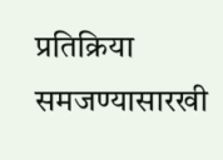प्रतिक्रिया समजण्यासारखी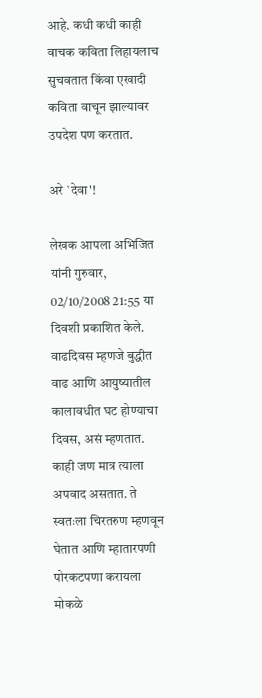आहे. कधी कधी काही वाचक कविता लिहायलाच सुचवतात किंवा एखादी कविता वाचून झाल्यावर उपदेश पण करतात.

अरे `देवा'!

लेखक आपला अभिजित यांनी गुरुवार, 02/10/2008 21:55 या दिवशी प्रकाशित केले.
वाढदिवस म्हणजे बुद्धीत वाढ आणि आयुष्यातील कालावधीत घट होण्याचा दिवस, असं म्हणतात. काही जण मात्र त्याला अपवाद असतात. ते स्वतःला चिरतरुण म्हणवून घेतात आणि म्हातारपणी पोरकटपणा करायला मोकळे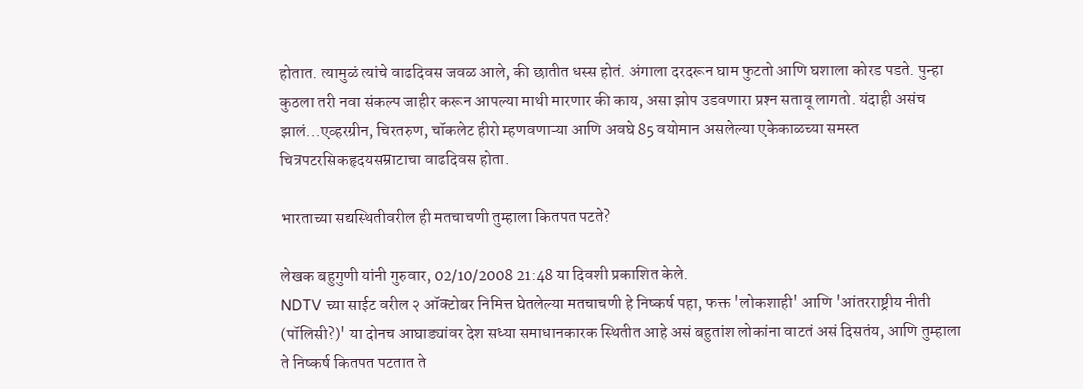होतात. त्यामुळं त्यांचे वाढदिवस जवळ आले, की छातीत धस्स होतं. अंगाला दरदरून घाम फुटतो आणि घशाला कोरड पडते. पुन्हा कुठला तरी नवा संकल्प जाहीर करून आपल्या माथी मारणार की काय, असा झोप उडवणारा प्रश्‍न सतावू लागतो. यंदाही असंच झालं...एव्हरग्रीन, चिरतरुण, चॉकलेट हीरो म्हणवणाऱ्या आणि अवघे 85 वयोमान असलेल्या एकेकाळच्या समस्त चित्रपटरसिकहृदयसम्राटाचा वाढदिवस होता.

भारताच्या सद्यस्थितीवरील ही मतचाचणी तुम्हाला कितपत पटते?

लेखक बहुगुणी यांनी गुरुवार, 02/10/2008 21:48 या दिवशी प्रकाशित केले.
NDTV च्या साईट वरील २ ऑक्टोबर निमित्त घेतलेल्या मतचाचणी हे निष्कर्ष पहा, फक्त 'लोकशाही' आणि 'आंतरराष्ट्रीय नीती (पॉलिसी?)' या दोनच आघाड्यांवर देश सध्या समाधानकारक स्थितीत आहे असं बहुतांश लोकांना वाटतं असं दिसतंय, आणि तुम्हाला ते निष्कर्ष कितपत पटतात ते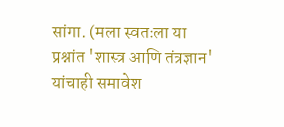सांगा. (मला स्वतःला या प्रश्नांत 'शास्त्र आणि तंत्रज्ञान' यांचाही समावेश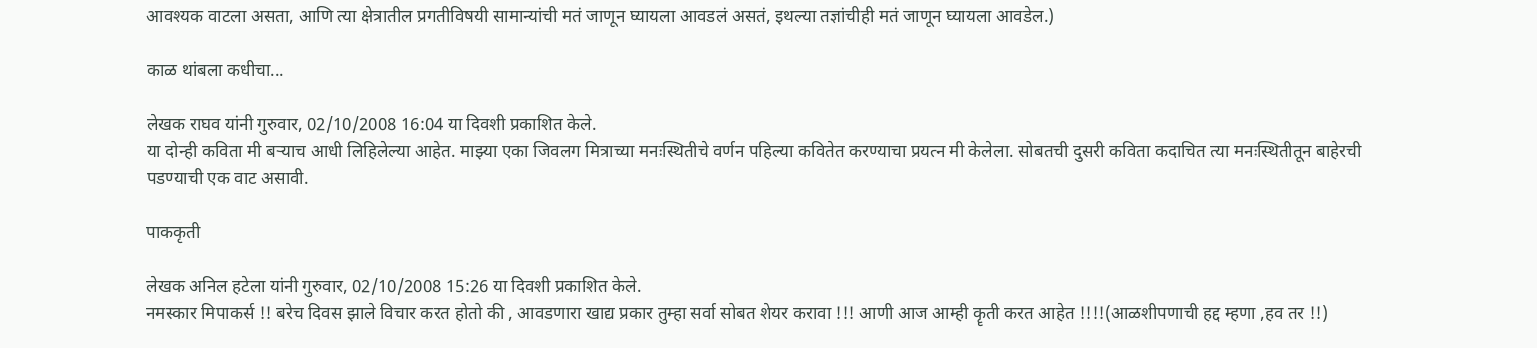आवश्यक वाटला असता, आणि त्या क्षेत्रातील प्रगतीविषयी सामान्यांची मतं जाणून घ्यायला आवडलं असतं, इथल्या तज्ञांचीही मतं जाणून घ्यायला आवडेल.)

काळ थांबला कधीचा...

लेखक राघव यांनी गुरुवार, 02/10/2008 16:04 या दिवशी प्रकाशित केले.
या दोन्ही कविता मी बर्‍याच आधी लिहिलेल्या आहेत. माझ्या एका जिवलग मित्राच्या मनःस्थितीचे वर्णन पहिल्या कवितेत करण्याचा प्रयत्न मी केलेला. सोबतची दुसरी कविता कदाचित त्या मनःस्थितीतून बाहेरची पडण्याची एक वाट असावी.

पाककृती

लेखक अनिल हटेला यांनी गुरुवार, 02/10/2008 15:26 या दिवशी प्रकाशित केले.
नमस्कार मिपाकर्स !! बरेच दिवस झाले विचार करत होतो की , आवडणारा खाद्य प्रकार तुम्हा सर्वा सोबत शेयर करावा !!! आणी आज आम्ही कॄती करत आहेत !!!!(आळशीपणाची हद्द म्हणा ,हव तर !!)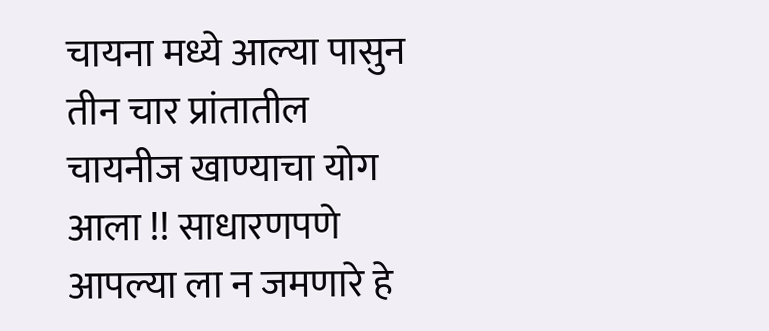चायना मध्ये आल्या पासुन तीन चार प्रांतातील चायनीज खाण्याचा योग आला !! साधारणपणे आपल्या ला न जमणारे हे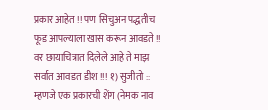प्रकार आहेत !! पण सिचुअन पद्धतीच फूड आपल्याला खास करून आवडते !! वर छायाचित्रात दिलेले आहे ते माझ सर्वात आवडत डीश !!! १) सुजीतो :: म्हणजे एक प्रकारची शेंग (नेमक नाव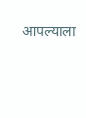आपल्याला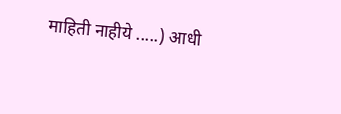माहिती नाहीये .....) आधी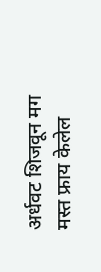अर्धवट शिजवून मग मस्त फ्राय केलेल